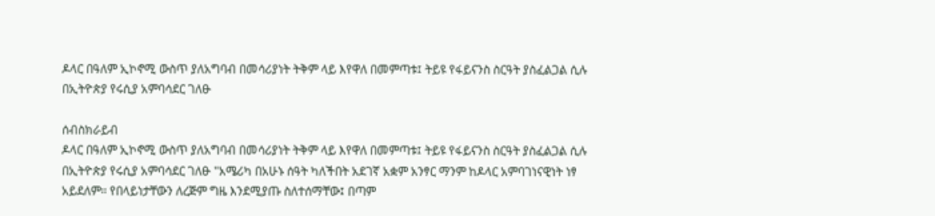ዶላር በዓለም ኢኮኖሚ ውስጥ ያለአግባብ በመሳሪያነት ትቅም ላይ እየዋለ በመምጣቱ፤ ትይዩ የፋይናንስ ስርዓት ያስፈልጋል ሲሉ በኢትዮጵያ የሩሲያ አምባሳደር ገለፁ

ሰብስክራይብ
ዶላር በዓለም ኢኮኖሚ ውስጥ ያለአግባብ በመሳሪያነት ትቅም ላይ እየዋለ በመምጣቱ፤ ትይዩ የፋይናንስ ስርዓት ያስፈልጋል ሲሉ በኢትዮጵያ የሩሲያ አምባሳደር ገለፁ "አሜሪካ በአሁኑ ሰዓት ካለችበት አደገኛ አቋም አንፃር ማንም ከዶላር አምባገነናዊነት ነፃ አይደለም። የበላይነታቸውን ለረጅም ግዜ እንደሚያጡ ስለተሰማቸው፤ በጣም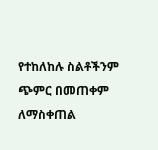የተከለከሉ ስልቶችንም ጭምር በመጠቀም ለማስቀጠል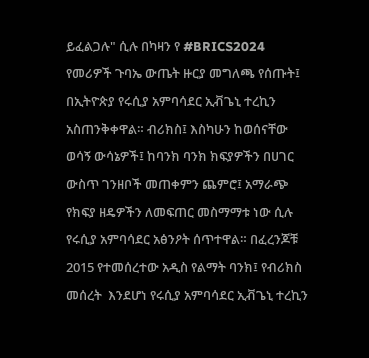ይፈልጋሉ" ሲሉ በካዛን የ #BRICS2024 የመሪዎች ጉባኤ ውጤት ዙርያ መግለጫ የሰጡት፤ በኢትዮጵያ የሩሲያ አምባሳደር ኢቭጌኒ ተረኪን አስጠንቅቀዋል። ብሪክስ፤ እስካሁን ከወሰናቸው ወሳኝ ውሳኔዎች፤ ከባንክ ባንክ ክፍያዎችን በሀገር ውስጥ ገንዘቦች መጠቀምን ጨምሮ፤ አማራጭ የክፍያ ዘዴዎችን ለመፍጠር መስማማቱ ነው ሲሉ የሩሲያ አምባሳደር አፅንዖት ሰጥተዋል። በፈረንጆቹ 2015 የተመሰረተው አዲስ የልማት ባንክ፤ የብሪክስ መሰረት  እንደሆነ የሩሲያ አምባሳደር ኢቭጌኒ ተረኪን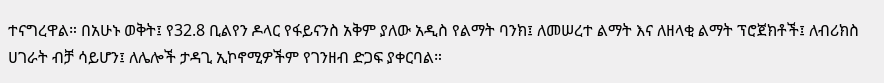ተናግረዋል። በአሁኑ ወቅት፤ የ32.8 ቢልየን ዶላር የፋይናንስ አቅም ያለው አዲስ የልማት ባንክ፤ ለመሠረተ ልማት እና ለዘላቂ ልማት ፕሮጀክቶች፤ ለብሪክስ ሀገራት ብቻ ሳይሆን፤ ለሌሎች ታዳጊ ኢኮኖሚዎችም የገንዘብ ድጋፍ ያቀርባል።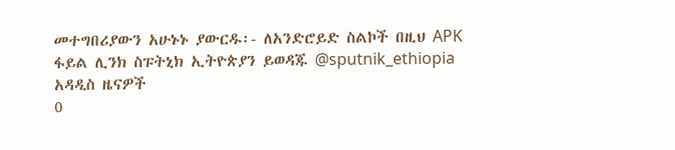መተግበሪያውን አሁኑኑ ያውርዱ፡- ለአንድሮይድ ስልኮች በዚህ APK  ፋይል ሊንክ ስፑትኒክ ኢትዮጵያን ይወዳጁ @sputnik_ethiopia
አዳዲስ ዜናዎች
0